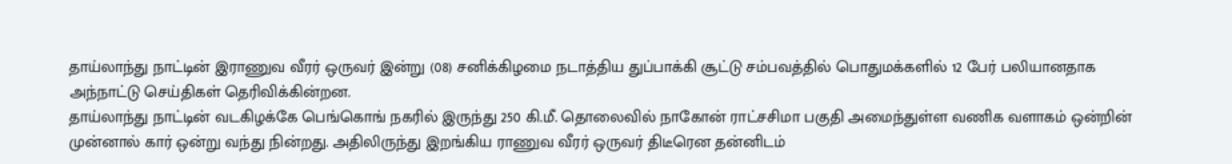தாய்லாந்து நாட்டின் இராணுவ வீரர் ஒருவர் இன்று (08) சனிக்கிழமை நடாத்திய துப்பாக்கி சூட்டு சம்பவத்தில் பொதுமக்களில் 12 பேர் பலியானதாக அந்நாட்டு செய்திகள் தெரிவிக்கின்றன.
தாய்லாந்து நாட்டின் வடகிழக்கே பெங்கொங் நகரில் இருந்து 250 கி.மீ. தொலைவில் நாகோன் ராட்சசிமா பகுதி அமைந்துள்ள வணிக வளாகம் ஒன்றின் முன்னால் கார் ஒன்று வந்து நின்றது. அதிலிருந்து இறங்கிய ராணுவ வீரர் ஒருவர் திடீரென தன்னிடம்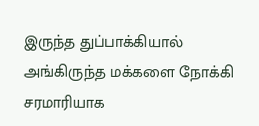இருந்த துப்பாக்கியால் அங்கிருந்த மக்களை நோக்கி சரமாரியாக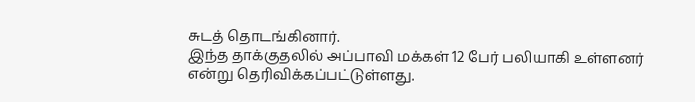சுடத் தொடங்கினார்.
இந்த தாக்குதலில் அப்பாவி மக்கள் 12 பேர் பலியாகி உள்ளனர் என்று தெரிவிக்கப்பட்டுள்ளது.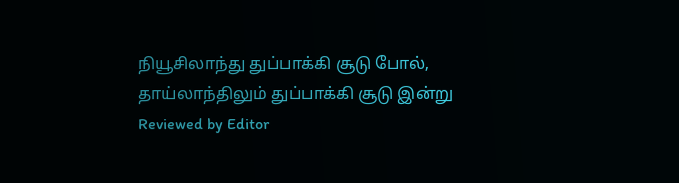நியூசிலாந்து துப்பாக்கி சூடு போல், தாய்லாந்திலும் துப்பாக்கி சூடு இன்று
Reviewed by Editor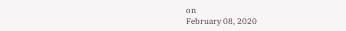on
February 08, 2020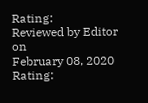Rating:
Reviewed by Editor
on
February 08, 2020
Rating: